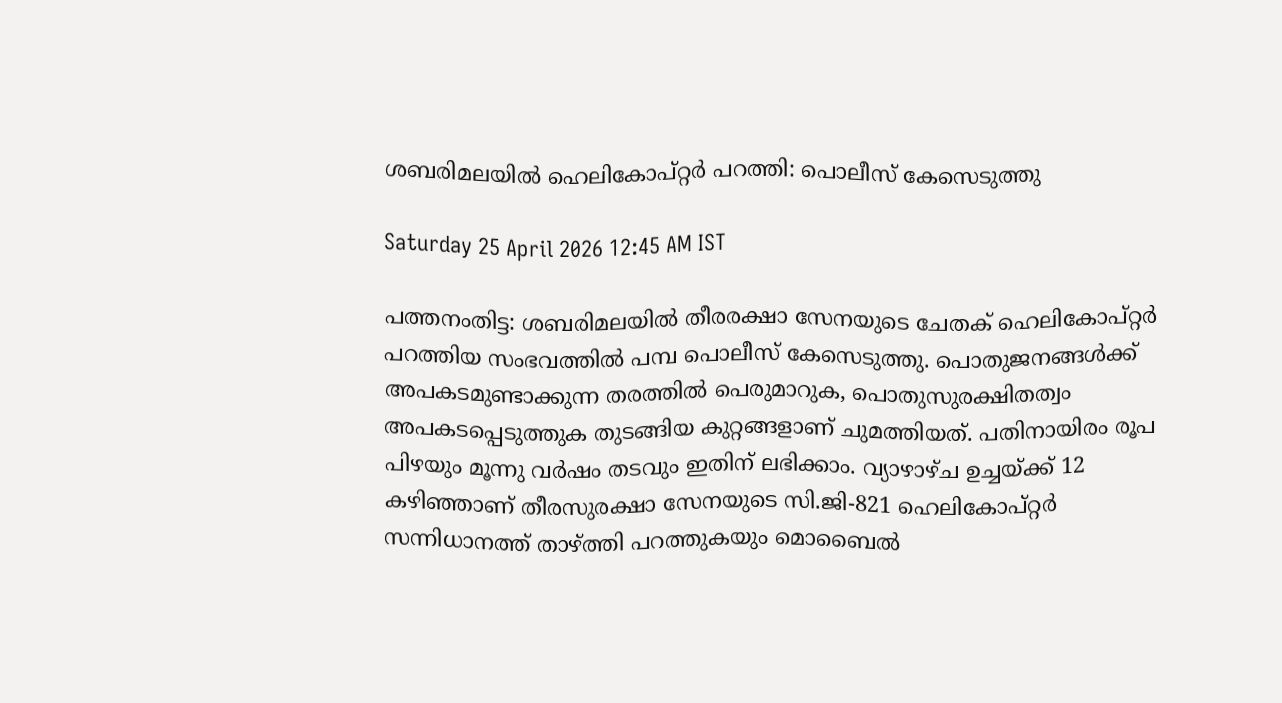ശബരിമലയിൽ ഹെലികോപ്റ്റർ പറത്തി: പൊലീസ് കേസെടുത്തു

Saturday 25 April 2026 12:45 AM IST

പത്തനംതിട്ട: ശബരിമലയിൽ തീരരക്ഷാ സേനയുടെ ചേതക് ഹെലികോപ്റ്റർ പറത്തിയ സംഭവത്തിൽ പമ്പ പൊലീസ് കേസെടുത്തു. പൊതുജനങ്ങൾക്ക് അപകടമുണ്ടാക്കുന്ന തരത്തിൽ പെരുമാറുക, പൊതുസുരക്ഷിതത്വം അപകടപ്പെടുത്തുക തുടങ്ങിയ കുറ്റങ്ങളാണ് ചുമത്തിയത്. പതിനായിരം രൂപ പിഴയും മൂന്നു വർഷം തടവും ഇതിന് ലഭിക്കാം. വ്യാഴാഴ്ച ഉച്ചയ്ക്ക് 12 കഴിഞ്ഞാണ് തീരസുരക്ഷാ സേനയുടെ സി.ജി-821 ഹെലികോപ്റ്റർ സന്നിധാനത്ത് താഴ്ത്തി പറത്തുകയും മൊബൈൽ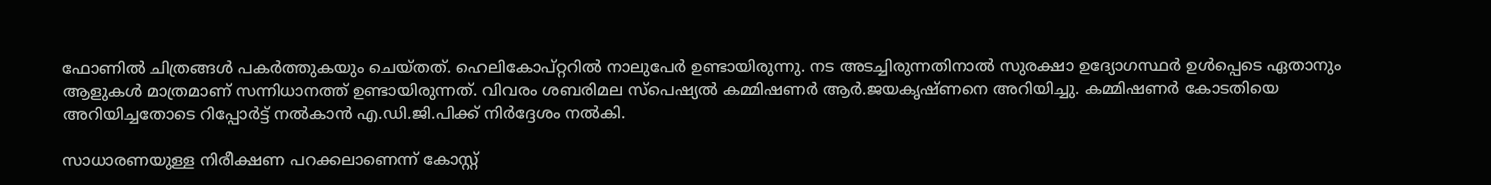ഫോണിൽ ചിത്രങ്ങൾ പകർത്തുകയും ചെയ്തത്. ഹെലികോപ്റ്ററിൽ നാലുപേർ ഉണ്ടായിരുന്നു. നട അടച്ചിരുന്നതിനാൽ സുരക്ഷാ ഉദ്യോഗസ്ഥർ ഉൾപ്പെടെ ഏതാനും ആളുകൾ മാത്രമാണ് സന്നിധാനത്ത് ഉണ്ടായിരുന്നത്. വിവരം ശബരിമല സ്‌പെഷ്യൽ കമ്മിഷണർ ആർ.ജയകൃഷ്ണനെ അറിയിച്ചു. കമ്മിഷണർ കോടതിയെ അറിയിച്ചതോടെ റിപ്പോർട്ട് നൽകാൻ എ.ഡി.ജി.പിക്ക് നിർദ്ദേശം നൽകി.

സാധാരണയുള്ള നിരീക്ഷണ പറക്കലാണെന്ന് കോസ്റ്റ്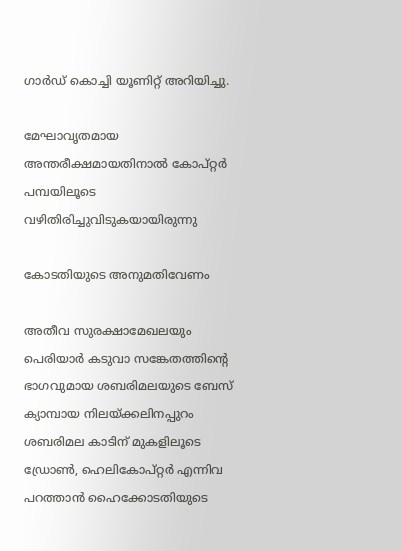ഗാർഡ് കൊച്ചി യൂണിറ്റ് അറിയിച്ചു.

മേഘാവൃതമായ അന്തരീക്ഷമായതിനാൽ കോപ്റ്റർ പമ്പയിലൂടെ വഴിതിരിച്ചുവിടുകയായിരുന്നു

കോടതിയുടെ അനുമതിവേണം

അതീവ സുരക്ഷാമേഖലയും പെരിയാർ കടുവാ സങ്കേതത്തിന്റെ ഭാഗവുമായ ശബരിമലയുടെ ബേസ് ക്യാമ്പായ നിലയ്ക്കലിനപ്പുറം ശബരിമല കാടിന് മുകളിലൂടെ ഡ്രോൺ, ഹെലികോപ്റ്റർ എന്നിവ പറത്താൻ ഹൈക്കോടതിയുടെ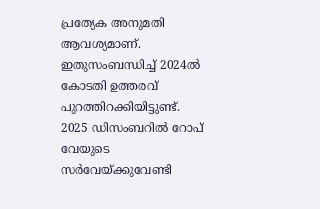പ്രത്യേക അനുമതി ആവശ്യമാണ്. ഇതുസംബന്ധിച്ച് 2024ൽ കോടതി ഉത്തരവ് പുറത്തിറക്കിയിട്ടുണ്ട്. 2025 ഡിസംബറിൽ റോപ് വേയുടെ സർവേയ്ക്കുവേണ്ടി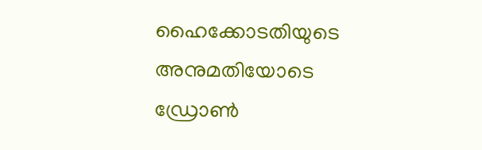ഹൈക്കോടതിയുടെ അനുമതിയോടെ ഡ്രോൺ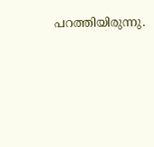പറത്തിയിരുന്നു.